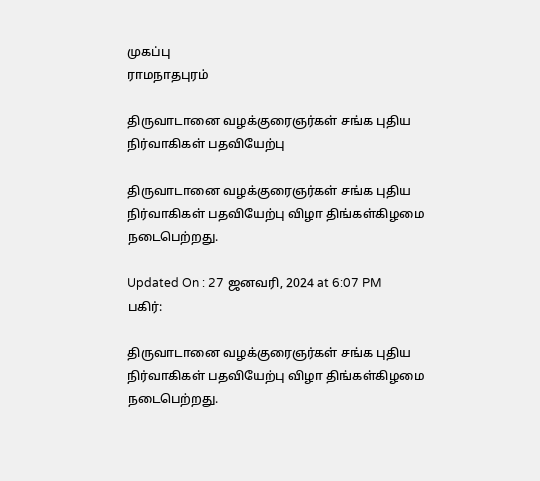முகப்பு
ராமநாதபுரம்

திருவாடானை வழக்குரைஞர்கள் சங்க புதிய நிர்வாகிகள் பதவியேற்பு

திருவாடானை வழக்குரைஞர்கள் சங்க புதிய நிர்வாகிகள் பதவியேற்பு விழா திங்கள்கிழமை நடைபெற்றது.

Updated On : 27 ஜனவரி, 2024 at 6:07 PM
பகிர்:

திருவாடானை வழக்குரைஞர்கள் சங்க புதிய நிர்வாகிகள் பதவியேற்பு விழா திங்கள்கிழமை நடைபெற்றது.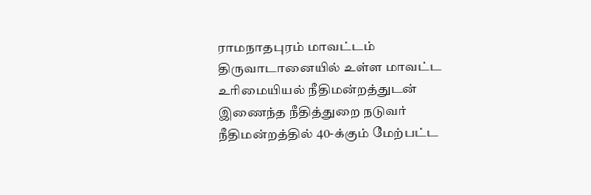ராமநாதபுரம் மாவட்டம் திருவாடானையில் உள்ள மாவட்ட உரிமையியல் நீதிமன்றத்துடன் இணைந்த நீதித்துறை நடுவர் நீதிமன்றத்தில் 40-க்கும் மேற்பட்ட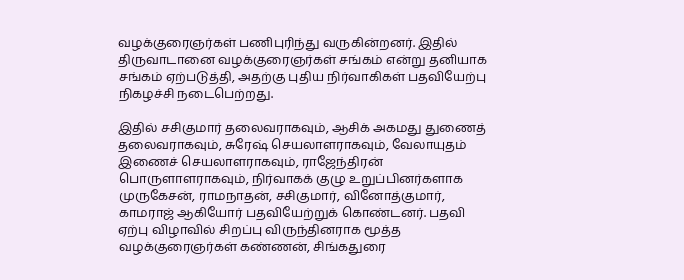வழக்குரைஞர்கள் பணிபுரிந்து வருகின்றனர். இதில் திருவாடானை வழக்குரைஞர்கள் சங்கம் என்று தனியாக சங்கம் ஏற்படுத்தி, அதற்கு புதிய நிர்வாகிகள் பதவியேற்பு நிகழச்சி நடைபெற்றது.

இதில் சசிகுமார் தலைவராகவும், ஆசிக் அகமது துணைத் தலைவராகவும், சுரேஷ் செயலாளராகவும், வேலாயுதம் இணைச் செயலாளராகவும், ராஜேந்திரன் பொருளாளராகவும், நிர்வாகக் குழு உறுப்பினர்களாக முருகேசன், ராமநாதன், சசிகுமார், வினோத்குமார், காமராஜ் ஆகியோர் பதவியேற்றுக் கொண்டனர். பதவி ஏற்பு விழாவில் சிறப்பு விருந்தினராக மூத்த வழக்குரைஞர்கள் கண்ணன், சிங்கதுரை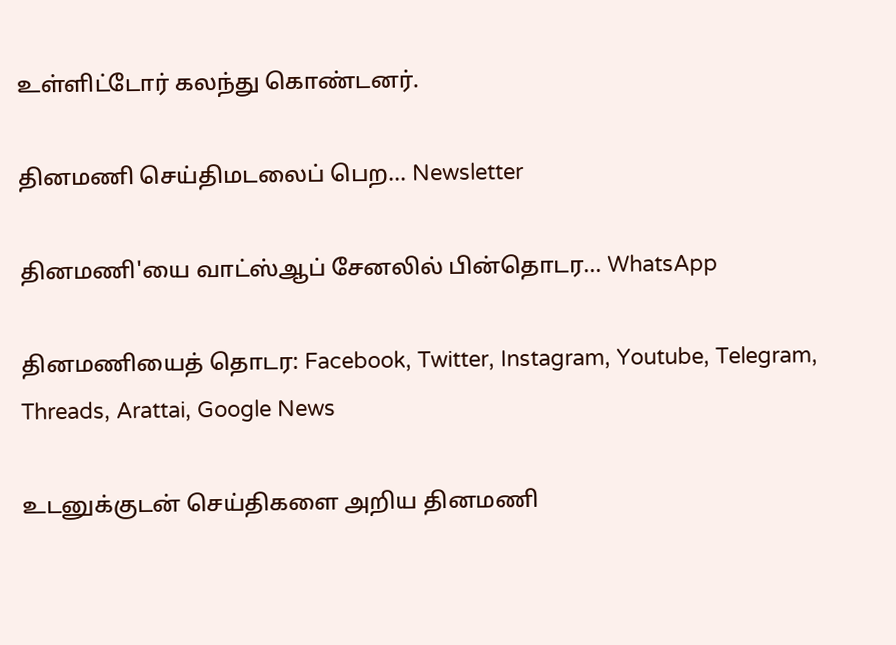உள்ளிட்டோர் கலந்து கொண்டனர்.

தினமணி செய்திமடலைப் பெற... Newsletter

தினமணி'யை வாட்ஸ்ஆப் சேனலில் பின்தொடர... WhatsApp

தினமணியைத் தொடர: Facebook, Twitter, Instagram, Youtube, Telegram, Threads, Arattai, Google News

உடனுக்குடன் செய்திகளை அறிய தினமணி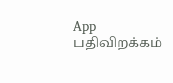App பதிவிறக்கம்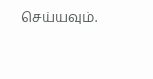செய்யவும்.